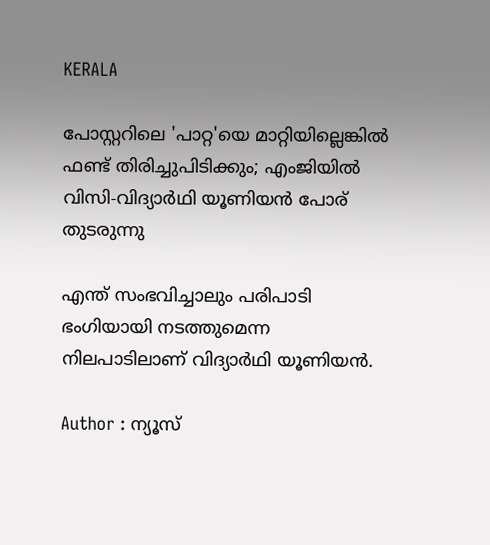KERALA

പോസ്റ്ററിലെ 'പാറ്റ'യെ മാറ്റിയില്ലെങ്കില്‍ ഫണ്ട് തിരിച്ചുപിടിക്കും; എംജിയില്‍ വിസി-വിദ്യാർഥി യൂണിയന്‍ പോര് തുടരുന്നു

എന്ത് സംഭവിച്ചാലും പരിപാടി ഭംഗിയായി നടത്തുമെന്ന നിലപാടിലാണ് വിദ്യാര്‍ഥി യൂണിയന്‍.

Author : ന്യൂസ്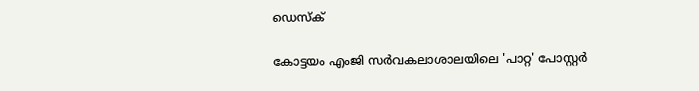ഡെസ്ക്

കോട്ടയം എംജി സർവകലാശാലയിലെ 'പാറ്റ' പോസ്റ്റർ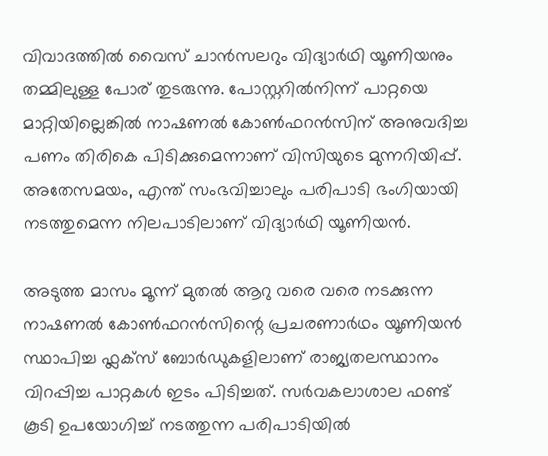വിവാദത്തിൽ വൈസ് ചാന്‍സലറും വിദ്യാര്‍ഥി യൂണിയനും തമ്മിലുള്ള പോര് തുടരുന്നു. പോസ്റ്ററില്‍നിന്ന് പാറ്റയെ മാറ്റിയില്ലെങ്കില്‍ നാഷണല്‍ കോണ്‍ഫറന്‍സിന് അനുവദിച്ച പണം തിരികെ പിടിക്കുമെന്നാണ് വിസിയുടെ മുന്നറിയിപ്പ്. അതേസമയം, എന്ത് സംഭവിച്ചാലും പരിപാടി ഭംഗിയായി നടത്തുമെന്ന നിലപാടിലാണ് വിദ്യാര്‍ഥി യൂണിയന്‍.

അടുത്ത മാസം മൂന്ന് മുതൽ ആറു വരെ വരെ നടക്കുന്ന നാഷണൽ കോൺഫറൻസിന്റെ പ്രചരണാർഥം യൂണിയൻ സ്ഥാപിച്ച ഫ്ലക്സ് ബോർഡുകളിലാണ് രാജ്യതലസ്ഥാനം വിറപ്പിച്ച പാറ്റകൾ ഇടം പിടിച്ചത്. സർവകലാശാല ഫണ്ട് കൂടി ഉപയോഗിച്ച് നടത്തുന്ന പരിപാടിയിൽ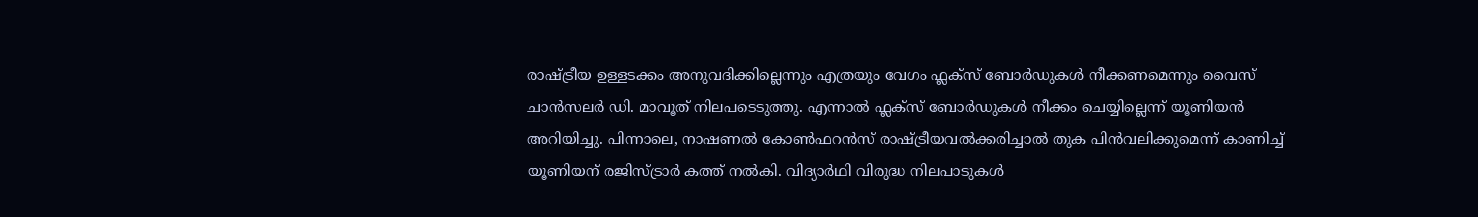രാഷ്ട്രീയ ഉള്ളടക്കം അനുവദിക്കില്ലെന്നും എത്രയും വേഗം ഫ്ലക്സ് ബോർഡുകൾ നീക്കണമെന്നും വൈസ് ചാൻസലർ ഡി. മാവൂത് നിലപടെടുത്തു. എന്നാൽ ഫ്ലക്സ് ബോർഡുകൾ നീക്കം ചെയ്യില്ലെന്ന് യൂണിയൻ അറിയിച്ചു. പിന്നാലെ, നാഷണൽ കോൺഫറൻസ് രാഷ്ട്രീയവൽക്കരിച്ചാൽ തുക പിൻവലിക്കുമെന്ന് കാണിച്ച് യൂണിയന് രജിസ്ട്രാർ കത്ത് നൽകി. വിദ്യാർഥി വിരുദ്ധ നിലപാടുകൾ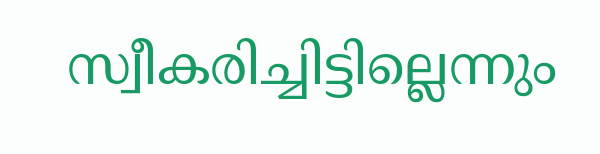സ്വീകരിച്ചിട്ടില്ലെന്നും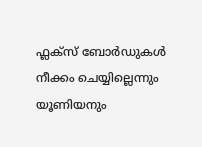ഫ്ലക്സ് ബോർഡുകൾ നീക്കം ചെയ്യില്ലെന്നും യൂണിയനും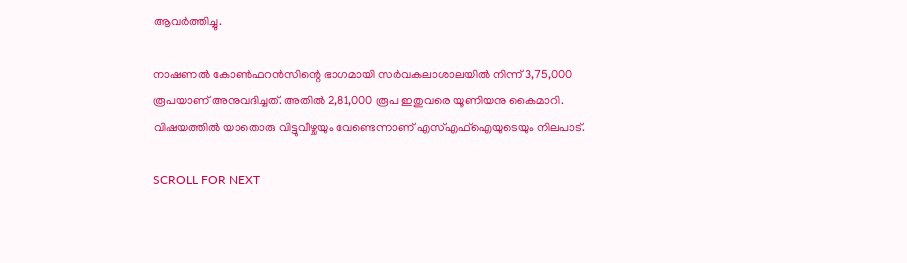ആവർത്തിച്ചു.

നാഷണൽ കോൺഫറന്‍സിന്റെ ഭാഗമായി സർവകലാശാലയിൽ നിന്ന് 3,75,000 രൂപയാണ് അനുവദിച്ചത്. അതിൽ 2,81,000 രൂപ ഇതുവരെ യൂണിയനു കൈമാറി. വിഷയത്തിൽ യാതൊരു വിട്ടുവീഴ്ചയും വേണ്ടെന്നാണ് എസ്എഫ്ഐയുടെയും നിലപാട്.

SCROLL FOR NEXT